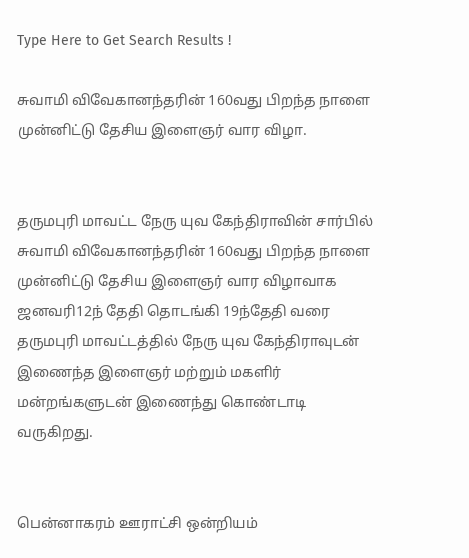Type Here to Get Search Results !

சுவாமி விவேகானந்தரின் 160வது பிறந்த நாளை முன்னிட்டு தேசிய இளைஞர் வார விழா.


தருமபுரி மாவட்ட நேரு யுவ கேந்திராவின் சார்பில் சுவாமி விவேகானந்தரின் 160வது பிறந்த நாளை முன்னிட்டு தேசிய இளைஞர் வார விழாவாக ஜனவரி12ந் தேதி தொடங்கி 19ந்தேதி வரை தருமபுரி மாவட்டத்தில் நேரு யுவ கேந்திராவுடன் இணைந்த இளைஞர் மற்றும் மகளிர் மன்றங்களுடன் இணைந்து கொண்டாடி வருகிறது.


பென்னாகரம் ஊராட்சி ஒன்றியம்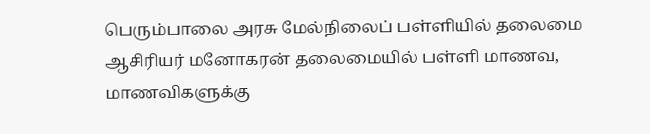பெரும்பாலை அரசு மேல்நிலைப் பள்ளியில் தலைமை ஆசிரியர் மனோகரன் தலைமையில் பள்ளி மாணவ, மாணவிகளுக்கு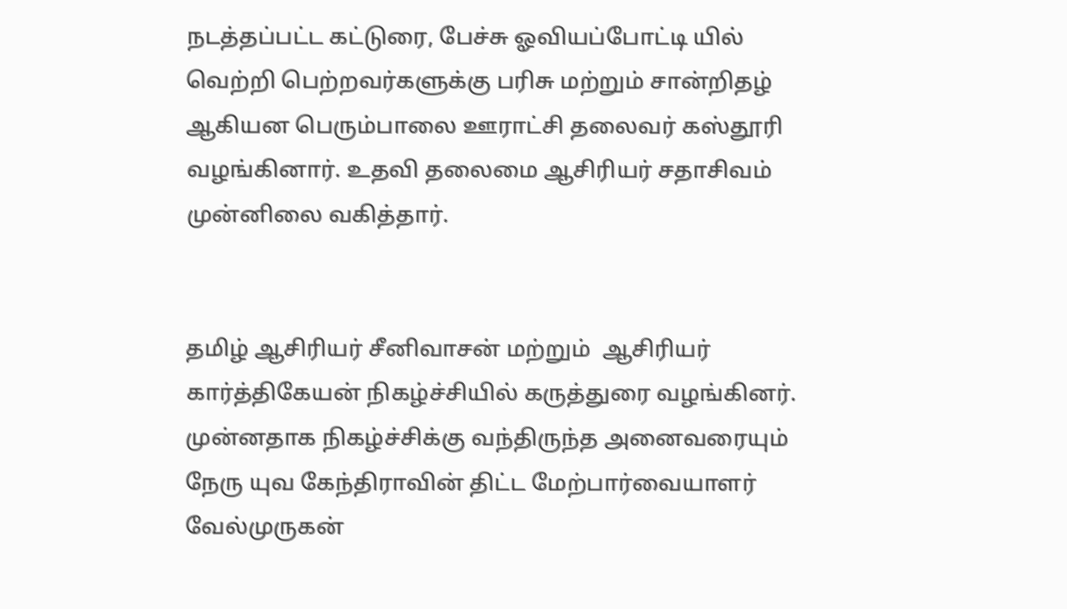நடத்தப்பட்ட கட்டுரை, பேச்சு ஓவியப்போட்டி யில் வெற்றி பெற்றவர்களுக்கு பரிசு மற்றும் சான்றிதழ் ஆகியன பெரும்பாலை ஊராட்சி தலைவர் கஸ்தூரி வழங்கினார். உதவி தலைமை ஆசிரியர் சதாசிவம் முன்னிலை வகித்தார்.


தமிழ் ஆசிரியர் சீனிவாசன் மற்றும்  ஆசிரியர் கார்த்திகேயன் நிகழ்ச்சியில் கருத்துரை வழங்கினர். முன்னதாக நிகழ்ச்சிக்கு வந்திருந்த அனைவரையும் நேரு யுவ கேந்திராவின் திட்ட மேற்பார்வையாளர் வேல்முருகன்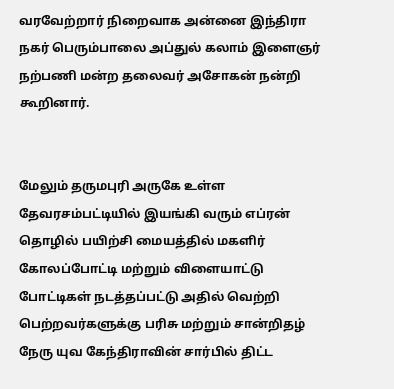வரவேற்றார் நிறைவாக அன்னை இந்திரா நகர் பெரும்பாலை அப்துல் கலாம் இளைஞர் நற்பணி மன்ற தலைவர் அசோகன் நன்றி கூறினார்.


மேலும் தருமபுரி அருகே உள்ள தேவரசம்பட்டியில் இயங்கி வரும் எப்ரன் தொழில் பயிற்சி மையத்தில் மகளிர் கோலப்போட்டி மற்றும் விளையாட்டு போட்டிகள் நடத்தப்பட்டு அதில் வெற்றி பெற்றவர்களுக்கு பரிசு மற்றும் சான்றிதழ் நேரு யுவ கேந்திராவின் சார்பில் திட்ட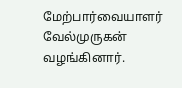மேற்பார்வையாளர் வேல்முருகன் வழங்கினார்.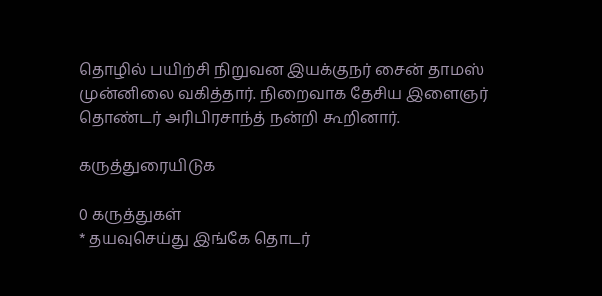தொழில் பயிற்சி நிறுவன இயக்குநர் சைன் தாமஸ் முன்னிலை வகித்தார். நிறைவாக தேசிய இளைஞர் தொண்டர் அரிபிரசாந்த் நன்றி கூறினார்.

கருத்துரையிடுக

0 கருத்துகள்
* தயவுசெய்து இங்கே தொடர்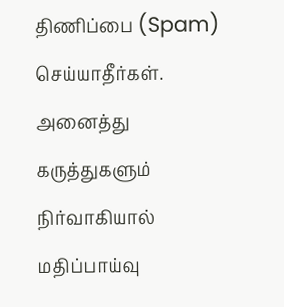திணிப்பை (Spam) செய்யாதீர்கள். அனைத்து கருத்துகளும் நிர்வாகியால் மதிப்பாய்வு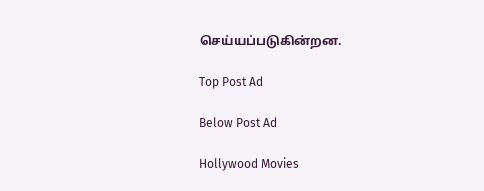செய்யப்படுகின்றன.

Top Post Ad

Below Post Ad

Hollywood Movies